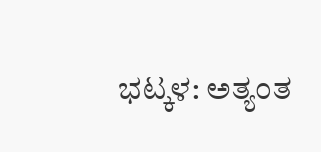ಭಟ್ಕಳ: ಅತ್ಯಂತ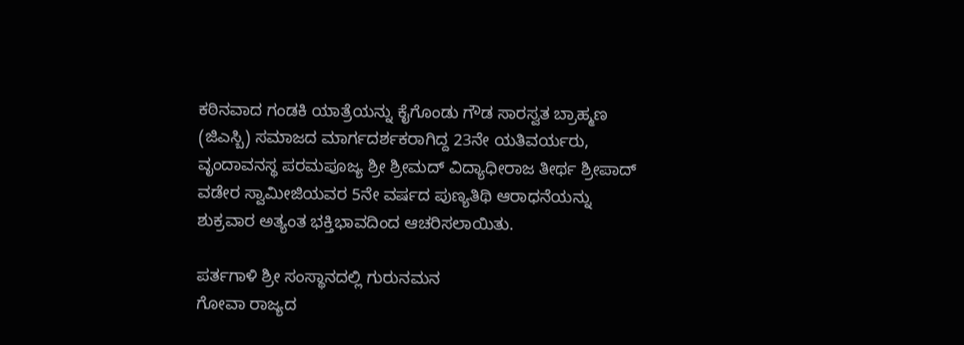ಕಠಿನವಾದ ಗಂಡಕಿ ಯಾತ್ರೆಯನ್ನು ಕೈಗೊಂಡು ಗೌಡ ಸಾರಸ್ವತ ಬ್ರಾಹ್ಮಣ (ಜಿಎಸ್ಬಿ) ಸಮಾಜದ ಮಾರ್ಗದರ್ಶಕರಾಗಿದ್ದ 23ನೇ ಯತಿವರ್ಯರು, ವೃಂದಾವನಸ್ಥ ಪರಮಪೂಜ್ಯ ಶ್ರೀ ಶ್ರೀಮದ್ ವಿದ್ಯಾಧೀರಾಜ ತೀರ್ಥ ಶ್ರೀಪಾದ್ ವಡೇರ ಸ್ವಾಮೀಜಿಯವರ 5ನೇ ವರ್ಷದ ಪುಣ್ಯತಿಥಿ ಆರಾಧನೆಯನ್ನು ಶುಕ್ರವಾರ ಅತ್ಯಂತ ಭಕ್ತಿಭಾವದಿಂದ ಆಚರಿಸಲಾಯಿತು.

ಪರ್ತಗಾಳಿ ಶ್ರೀ ಸಂಸ್ಥಾನದಲ್ಲಿ ಗುರುನಮನ
ಗೋವಾ ರಾಜ್ಯದ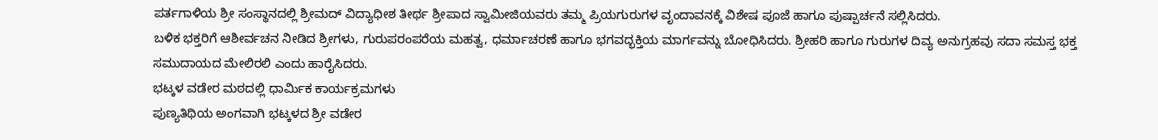ಪರ್ತಗಾಳಿಯ ಶ್ರೀ ಸಂಸ್ಥಾನದಲ್ಲಿ ಶ್ರೀಮದ್ ವಿದ್ಯಾಧೀಶ ತೀರ್ಥ ಶ್ರೀಪಾದ ಸ್ವಾಮೀಜಿಯವರು ತಮ್ಮ ಪ್ರಿಯಗುರುಗಳ ವೃಂದಾವನಕ್ಕೆ ವಿಶೇಷ ಪೂಜೆ ಹಾಗೂ ಪುಷ್ಪಾರ್ಚನೆ ಸಲ್ಲಿಸಿದರು.
ಬಳಿಕ ಭಕ್ತರಿಗೆ ಆಶೀರ್ವಚನ ನೀಡಿದ ಶ್ರೀಗಳು, ಗುರುಪರಂಪರೆಯ ಮಹತ್ವ, ಧರ್ಮಾಚರಣೆ ಹಾಗೂ ಭಗವದ್ಭಕ್ತಿಯ ಮಾರ್ಗವನ್ನು ಬೋಧಿಸಿದರು. ಶ್ರೀಹರಿ ಹಾಗೂ ಗುರುಗಳ ದಿವ್ಯ ಅನುಗ್ರಹವು ಸದಾ ಸಮಸ್ತ ಭಕ್ತ ಸಮುದಾಯದ ಮೇಲಿರಲಿ ಎಂದು ಹಾರೈಸಿದರು.
ಭಟ್ಕಳ ವಡೇರ ಮಠದಲ್ಲಿ ಧಾರ್ಮಿಕ ಕಾರ್ಯಕ್ರಮಗಳು
ಪುಣ್ಯತಿಥಿಯ ಅಂಗವಾಗಿ ಭಟ್ಕಳದ ಶ್ರೀ ವಡೇರ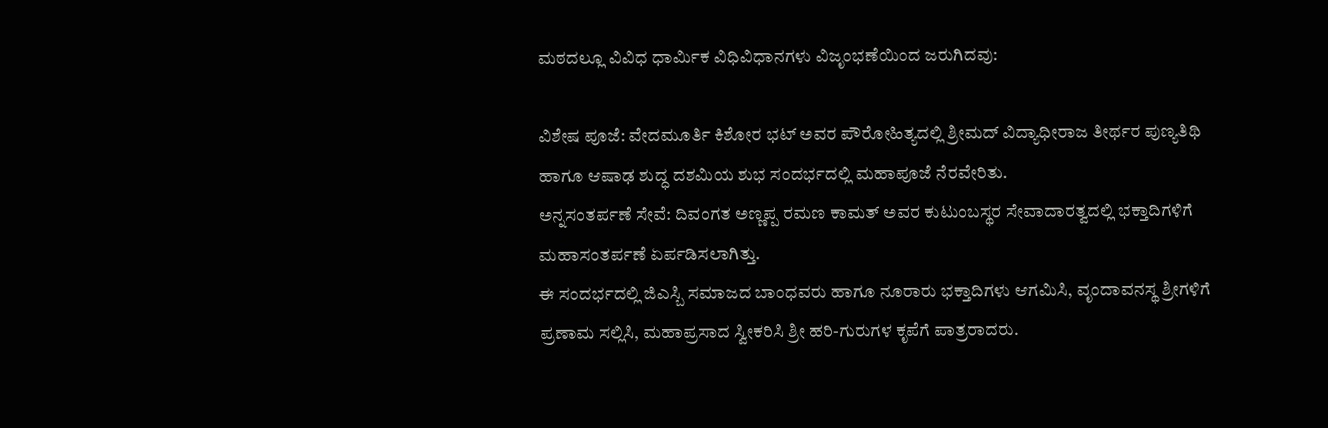ಮಠದಲ್ಲೂ ವಿವಿಧ ಧಾರ್ಮಿಕ ವಿಧಿವಿಧಾನಗಳು ವಿಜೃಂಭಣೆಯಿಂದ ಜರುಗಿದವು:

ವಿಶೇಷ ಪೂಜೆ: ವೇದಮೂರ್ತಿ ಕಿಶೋರ ಭಟ್ ಅವರ ಪೌರೋಹಿತ್ಯದಲ್ಲಿ ಶ್ರೀಮದ್ ವಿದ್ಯಾಧೀರಾಜ ತೀರ್ಥರ ಪುಣ್ಯತಿಥಿ ಹಾಗೂ ಆಷಾಢ ಶುದ್ಧ ದಶಮಿಯ ಶುಭ ಸಂದರ್ಭದಲ್ಲಿ ಮಹಾಪೂಜೆ ನೆರವೇರಿತು.
ಅನ್ನಸಂತರ್ಪಣೆ ಸೇವೆ: ದಿವಂಗತ ಅಣ್ಣಪ್ಪ ರಮಣ ಕಾಮತ್ ಅವರ ಕುಟುಂಬಸ್ಥರ ಸೇವಾದಾರತ್ವದಲ್ಲಿ ಭಕ್ತಾದಿಗಳಿಗೆ ಮಹಾಸಂತರ್ಪಣೆ ಏರ್ಪಡಿಸಲಾಗಿತ್ತು.
ಈ ಸಂದರ್ಭದಲ್ಲಿ ಜಿಎಸ್ಬಿ ಸಮಾಜದ ಬಾಂಧವರು ಹಾಗೂ ನೂರಾರು ಭಕ್ತಾದಿಗಳು ಆಗಮಿಸಿ, ವೃಂದಾವನಸ್ಥ ಶ್ರೀಗಳಿಗೆ ಪ್ರಣಾಮ ಸಲ್ಲಿಸಿ, ಮಹಾಪ್ರಸಾದ ಸ್ವೀಕರಿಸಿ ಶ್ರೀ ಹರಿ-ಗುರುಗಳ ಕೃಪೆಗೆ ಪಾತ್ರರಾದರು.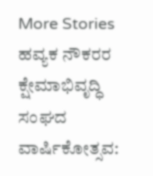More Stories
ಹವ್ಯಕ ನೌಕರರ ಕ್ಷೇಮಾಭಿವೃದ್ಧಿ ಸಂಘದ ವಾರ್ಷಿಕೋತ್ಸವ: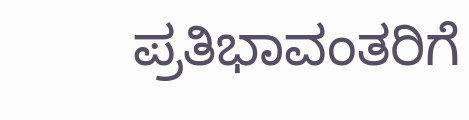ಪ್ರತಿಭಾವಂತರಿಗೆ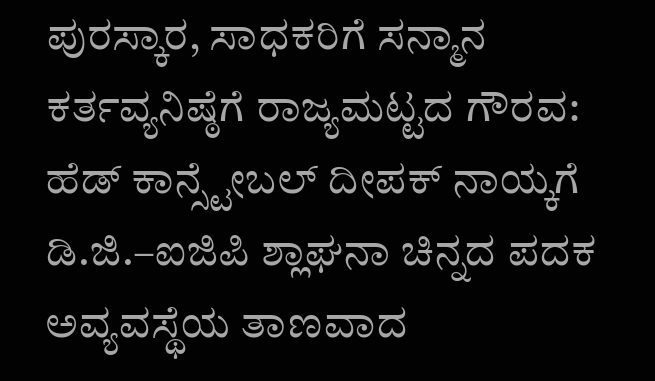ಪುರಸ್ಕಾರ, ಸಾಧಕರಿಗೆ ಸನ್ಮಾನ
ಕರ್ತವ್ಯನಿಷ್ಠೆಗೆ ರಾಜ್ಯಮಟ್ಟದ ಗೌರವ: ಹೆಡ್ ಕಾನ್ಸ್ಟೇಬಲ್ ದೀಪಕ್ ನಾಯ್ಕಗೆ ಡಿ.ಜಿ.–ಐಜಿಪಿ ಶ್ಲಾಘನಾ ಚಿನ್ನದ ಪದಕ
ಅವ್ಯವಸ್ಥೆಯ ತಾಣವಾದ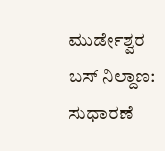ಮುರ್ಡೇಶ್ವರ ಬಸ್ ನಿಲ್ದಾಣ: ಸುಧಾರಣೆ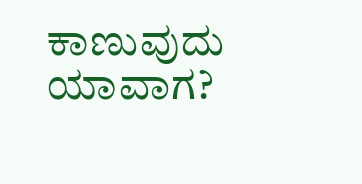ಕಾಣುವುದು ಯಾವಾಗ?